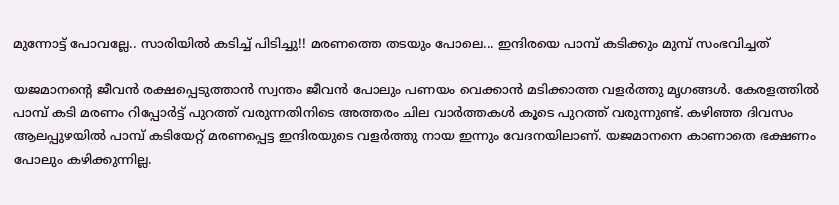മുന്നോട്ട് പോവല്ലേ.. സാരിയിൽ കടിച്ച് പിടിച്ചു!! മരണത്തെ തടയും പോലെ... ഇന്ദിരയെ പാമ്പ് കടിക്കും മുമ്പ് സംഭവിച്ചത്

യജമാനന്റെ ജീവൻ രക്ഷപ്പെടുത്താൻ സ്വന്തം ജീവൻ പോലും പണയം വെക്കാൻ മടിക്കാത്ത വളർത്തു മൃഗങ്ങൾ. കേരളത്തിൽ പാമ്പ് കടി മരണം റിപ്പോർട്ട് പുറത്ത് വരുന്നതിനിടെ അത്തരം ചില വാർത്തകൾ കൂടെ പുറത്ത് വരുന്നുണ്ട്. കഴിഞ്ഞ ദിവസം ആലപ്പുഴയിൽ പാമ്പ് കടിയേറ്റ് മരണപ്പെട്ട ഇന്ദിരയുടെ വളർത്തു നായ ഇന്നും വേദനയിലാണ്. യജമാനനെ കാണാതെ ഭക്ഷണം പോലും കഴിക്കുന്നില്ല.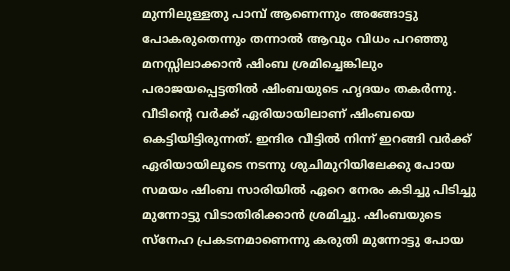മുന്നിലുള്ളതു പാമ്പ് ആണെന്നും അങ്ങോട്ടു പോകരുതെന്നും തന്നാൽ ആവും വിധം പറഞ്ഞു മനസ്സിലാക്കാൻ ഷിംബ ശ്രമിച്ചെങ്കിലും പരാജയപ്പെട്ടതിൽ ഷിംബയുടെ ഹൃദയം തകർന്നു. വീടിന്റെ വർക്ക് ഏരിയായിലാണ് ഷിംബയെ കെട്ടിയിട്ടിരുന്നത്. ഇന്ദിര വീട്ടിൽ നിന്ന് ഇറങ്ങി വർക്ക് ഏരിയായിലൂടെ നടന്നു ശുചിമുറിയിലേക്കു പോയ സമയം ഷിംബ സാരിയിൽ ഏറെ നേരം കടിച്ചു പിടിച്ചു മുന്നോട്ടു വിടാതിരിക്കാൻ ശ്രമിച്ചു. ഷിംബയുടെ സ്നേഹ പ്രകടനമാണെന്നു കരുതി മുന്നോട്ടു പോയ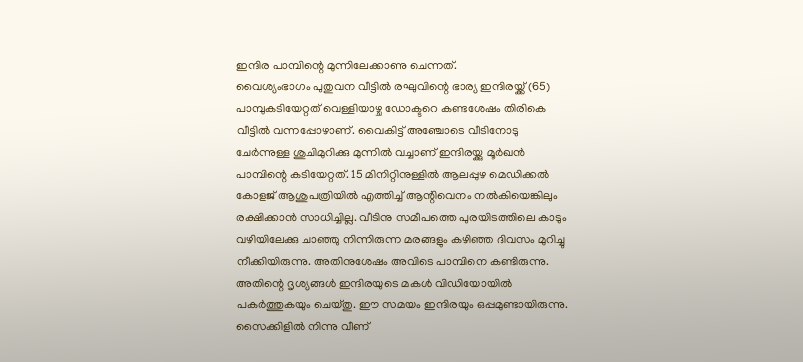ഇന്ദിര പാമ്പിന്റെ മുന്നിലേക്കാണു ചെന്നത്.
വൈശ്യംഭാഗം പുതുവന വീട്ടിൽ രഘുവിന്റെ ഭാര്യ ഇന്ദിരയ്ക്ക് (65) പാമ്പുകടിയേറ്റത് വെള്ളിയാഴ്ച ഡോക്ടറെ കണ്ടശേഷം തിരികെ വീട്ടിൽ വന്നപ്പോഴാണ്. വൈകിട്ട് അഞ്ചോടെ വീടിനോടു ചേർന്നുള്ള ശുചിമുറിക്കു മുന്നിൽ വച്ചാണ് ഇന്ദിരയ്ക്കു മൂർഖൻ പാമ്പിന്റെ കടിയേറ്റത്. 15 മിനിറ്റിനുള്ളിൽ ആലപ്പുഴ മെഡിക്കൽ കോളജ് ആശുപത്രിയിൽ എത്തിച്ച് ആന്റിവെനം നൽകിയെങ്കിലും രക്ഷിക്കാൻ സാധിച്ചില്ല. വീടിനു സമീപത്തെ പുരയിടത്തിലെ കാടും വഴിയിലേക്കു ചാഞ്ഞു നിന്നിരുന്ന മരങ്ങളും കഴിഞ്ഞ ദിവസം മുറിച്ചു നീക്കിയിരുന്നു. അതിനുശേഷം അവിടെ പാമ്പിനെ കണ്ടിരുന്നു. അതിന്റെ ദൃശ്യങ്ങൾ ഇന്ദിരയുടെ മകൾ വിഡിയോയിൽ പകർത്തുകയും ചെയ്തു. ഈ സമയം ഇന്ദിരയും ഒപ്പമുണ്ടായിരുന്നു. സൈക്കിളിൽ നിന്നു വീണ്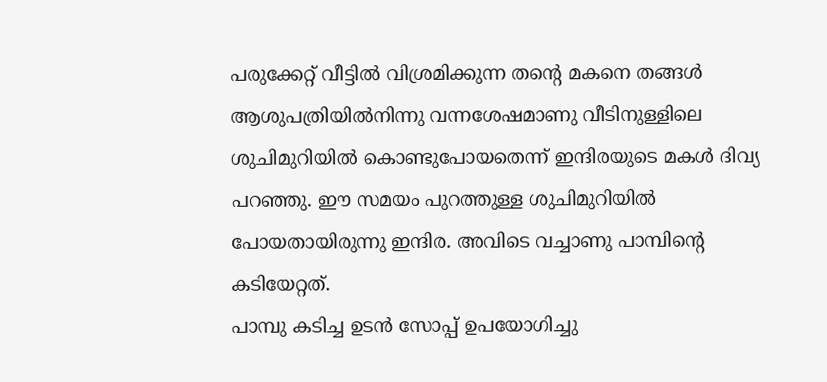പരുക്കേറ്റ് വീട്ടിൽ വിശ്രമിക്കുന്ന തന്റെ മകനെ തങ്ങൾ ആശുപത്രിയിൽനിന്നു വന്നശേഷമാണു വീടിനുള്ളിലെ ശുചിമുറിയിൽ കൊണ്ടുപോയതെന്ന് ഇന്ദിരയുടെ മകൾ ദിവ്യ പറഞ്ഞു. ഈ സമയം പുറത്തുള്ള ശുചിമുറിയിൽ പോയതായിരുന്നു ഇന്ദിര. അവിടെ വച്ചാണു പാമ്പിന്റെ കടിയേറ്റത്.
പാമ്പു കടിച്ച ഉടൻ സോപ്പ് ഉപയോഗിച്ചു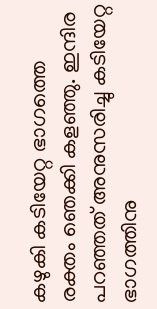കഴുകി കടിയേറ്റ ഭാഗത്തെ രക്തം ഞെക്കി കളഞ്ഞു. ഇന്ദിര പറഞ്ഞത് അനുസരിച്ചു കടിയേറ്റ ഭാഗത്തിനു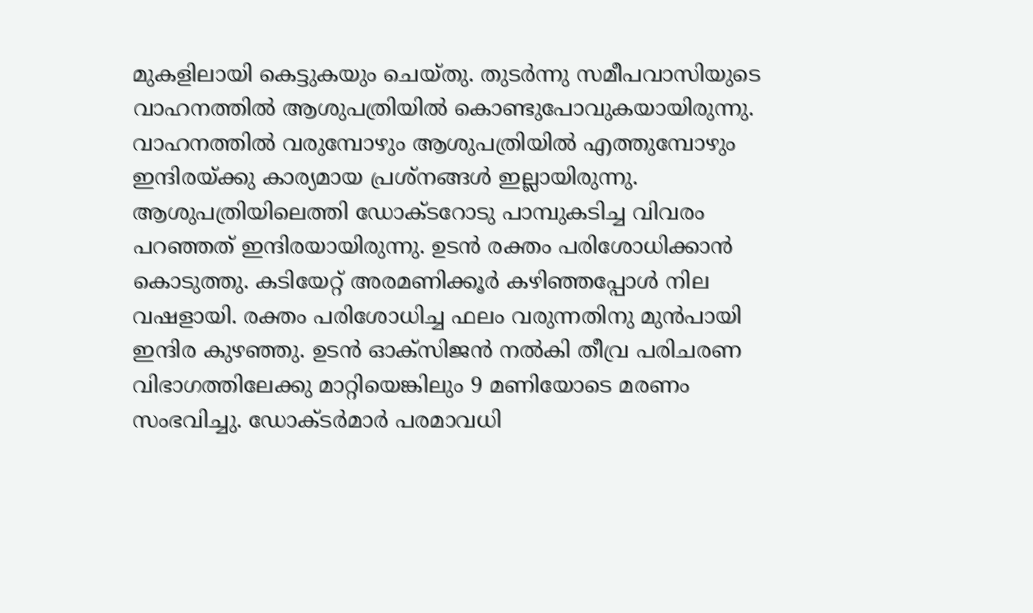മുകളിലായി കെട്ടുകയും ചെയ്തു. തുടർന്നു സമീപവാസിയുടെ വാഹനത്തിൽ ആശുപത്രിയിൽ കൊണ്ടുപോവുകയായിരുന്നു. വാഹനത്തിൽ വരുമ്പോഴും ആശുപത്രിയിൽ എത്തുമ്പോഴും ഇന്ദിരയ്ക്കു കാര്യമായ പ്രശ്നങ്ങൾ ഇല്ലായിരുന്നു. ആശുപത്രിയിലെത്തി ഡോക്ടറോടു പാമ്പുകടിച്ച വിവരം പറഞ്ഞത് ഇന്ദിരയായിരുന്നു. ഉടൻ രക്തം പരിശോധിക്കാൻ കൊടുത്തു. കടിയേറ്റ് അരമണിക്കൂർ കഴിഞ്ഞപ്പോൾ നില വഷളായി. രക്തം പരിശോധിച്ച ഫലം വരുന്നതിനു മുൻപായി ഇന്ദിര കുഴഞ്ഞു. ഉടൻ ഓക്സിജൻ നൽകി തീവ്ര പരിചരണ വിഭാഗത്തിലേക്കു മാറ്റിയെങ്കിലും 9 മണിയോടെ മരണം സംഭവിച്ചു. ഡോക്ടർമാർ പരമാവധി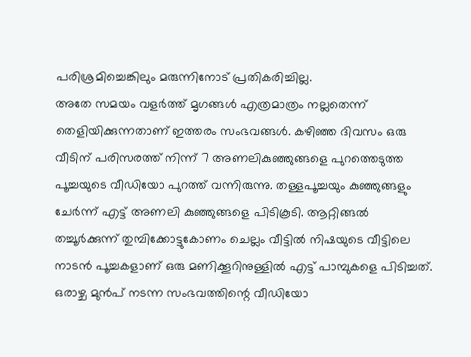പരിശ്രമിച്ചെങ്കിലും മരുന്നിനോട് പ്രതികരിച്ചില്ല.
അതേ സമയം വളർത്ത് മൃഗങ്ങൾ എത്രമാത്രം നല്ലതെന്ന് തെളിയിക്കുന്നതാണ് ഇത്തരം സംഭവങ്ങൾ. കഴിഞ്ഞ ദിവസം ഒരു വീടിന് പരിസരത്ത് നിന്ന് 7 അണലികുഞ്ഞുങ്ങളെ പുറത്തെടുത്ത പൂച്ചയുടെ വീഡിയോ പുറത്ത് വന്നിരുന്നു. തള്ളപൂച്ചയും കുഞ്ഞുങ്ങളും ചേർന്ന് എട്ട് അണലി കുഞ്ഞുങ്ങളെ പിടികൂടി. ആറ്റിങ്ങൽ തച്ചൂർക്കുന്ന് തുമ്പിക്കോട്ടുകോണം ചെല്ലം വീട്ടിൽ നിഷയുടെ വീട്ടിലെ നാടൻ പൂച്ചകളാണ് ഒരു മണിക്കൂറിനുള്ളിൽ എട്ട് പാമ്പുകളെ പിടിച്ചത്. ഒരാഴ്ച മുൻപ് നടന്ന സംഭവത്തിന്റെ വീഡിയോ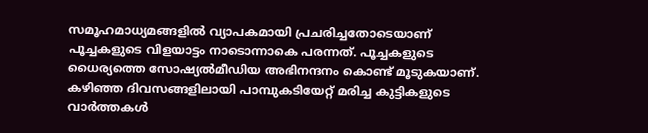സമൂഹമാധ്യമങ്ങളിൽ വ്യാപകമായി പ്രചരിച്ചതോടെയാണ് പൂച്ചകളുടെ വിളയാട്ടം നാടൊന്നാകെ പരന്നത്. പൂച്ചകളുടെ ധൈര്യത്തെ സോഷ്യൽമീഡിയ അഭിനന്ദനം കൊണ്ട് മൂടുകയാണ്.
കഴിഞ്ഞ ദിവസങ്ങളിലായി പാമ്പുകടിയേറ്റ് മരിച്ച കുട്ടികളുടെ വാർത്തകൾ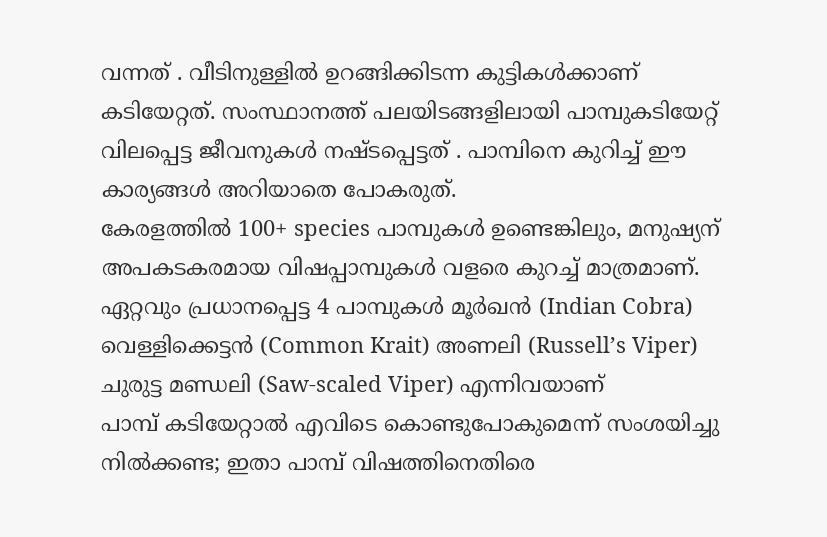വന്നത് . വീടിനുള്ളിൽ ഉറങ്ങിക്കിടന്ന കുട്ടികൾക്കാണ് കടിയേറ്റത്. സംസ്ഥാനത്ത് പലയിടങ്ങളിലായി പാമ്പുകടിയേറ്റ് വിലപ്പെട്ട ജീവനുകൾ നഷ്ടപ്പെട്ടത് . പാമ്പിനെ കുറിച്ച് ഈ കാര്യങ്ങൾ അറിയാതെ പോകരുത്.
കേരളത്തിൽ 100+ species പാമ്പുകൾ ഉണ്ടെങ്കിലും, മനുഷ്യന് അപകടകരമായ വിഷപ്പാമ്പുകൾ വളരെ കുറച്ച് മാത്രമാണ്. ഏറ്റവും പ്രധാനപ്പെട്ട 4 പാമ്പുകൾ മൂർഖൻ (Indian Cobra) വെള്ളിക്കെട്ടൻ (Common Krait) അണലി (Russell’s Viper) ചുരുട്ട മണ്ഡലി (Saw-scaled Viper) എന്നിവയാണ്
പാമ്പ് കടിയേറ്റാൽ എവിടെ കൊണ്ടുപോകുമെന്ന് സംശയിച്ചു നിൽക്കണ്ട; ഇതാ പാമ്പ് വിഷത്തിനെതിരെ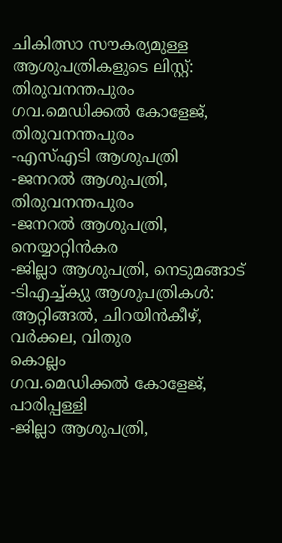ചികിത്സാ സൗകര്യമുള്ള ആശുപത്രികളുടെ ലിസ്റ്റ്:
തിരുവനന്തപുരം
ഗവ.മെഡിക്കൽ കോളേജ്, തിരുവനന്തപുരം
-എസ്എടി ആശുപത്രി
-ജനറൽ ആശുപത്രി, തിരുവനന്തപുരം
-ജനറൽ ആശുപത്രി, നെയ്യാറ്റിൻകര
-ജില്ലാ ആശുപത്രി, നെടുമങ്ങാട്
-ടിഎച്ച്ക്യു ആശുപത്രികൾ: ആറ്റിങ്ങൽ, ചിറയിൻകീഴ്, വർക്കല, വിതുര
കൊല്ലം
ഗവ.മെഡിക്കൽ കോളേജ്, പാരിപ്പള്ളി
-ജില്ലാ ആശുപത്രി,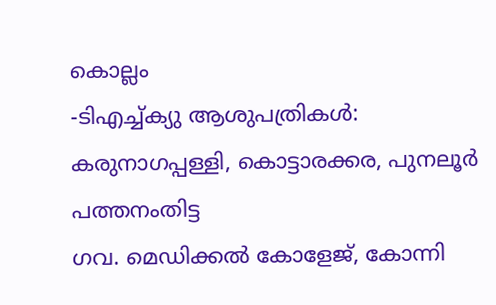കൊല്ലം
-ടിഎച്ച്ക്യു ആശുപത്രികൾ: കരുനാഗപ്പള്ളി, കൊട്ടാരക്കര, പുനലൂർ
പത്തനംതിട്ട
ഗവ. മെഡിക്കൽ കോളേജ്, കോന്നി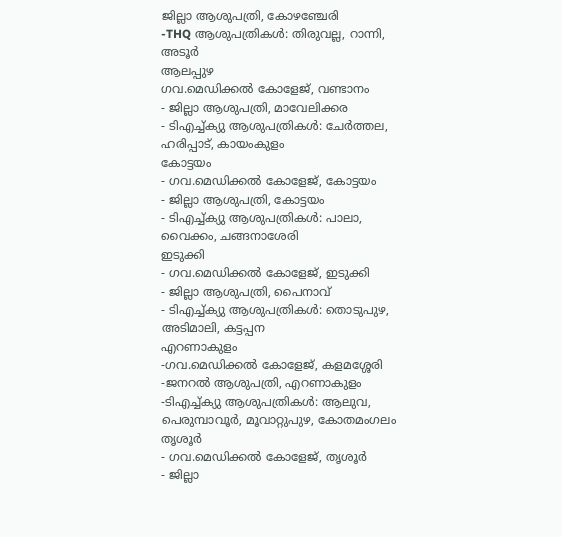ജില്ലാ ആശുപത്രി, കോഴഞ്ചേരി
-THQ ആശുപത്രികൾ: തിരുവല്ല, റാന്നി, അടൂർ
ആലപ്പുഴ
ഗവ.മെഡിക്കൽ കോളേജ്, വണ്ടാനം
- ജില്ലാ ആശുപത്രി, മാവേലിക്കര
- ടിഎച്ച്ക്യു ആശുപത്രികൾ: ചേർത്തല, ഹരിപ്പാട്, കായംകുളം
കോട്ടയം
- ഗവ.മെഡിക്കൽ കോളേജ്, കോട്ടയം
- ജില്ലാ ആശുപത്രി, കോട്ടയം
- ടിഎച്ച്ക്യു ആശുപത്രികൾ: പാലാ, വൈക്കം, ചങ്ങനാശേരി
ഇടുക്കി
- ഗവ.മെഡിക്കൽ കോളേജ്, ഇടുക്കി
- ജില്ലാ ആശുപത്രി, പൈനാവ്
- ടിഎച്ച്ക്യു ആശുപത്രികൾ: തൊടുപുഴ, അടിമാലി, കട്ടപ്പന
എറണാകുളം
-ഗവ.മെഡിക്കൽ കോളേജ്, കളമശ്ശേരി
-ജനറൽ ആശുപത്രി, എറണാകുളം
-ടിഎച്ച്ക്യു ആശുപത്രികൾ: ആലുവ, പെരുമ്പാവൂർ, മൂവാറ്റുപുഴ, കോതമംഗലം
തൃശൂർ
- ഗവ.മെഡിക്കൽ കോളേജ്, തൃശൂർ
- ജില്ലാ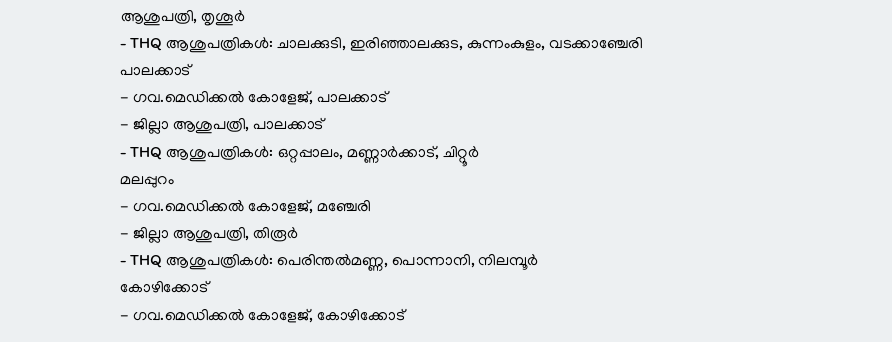ആശുപത്രി, തൃശൂർ
- THQ ആശുപത്രികൾ: ചാലക്കുടി, ഇരിഞ്ഞാലക്കുട, കുന്നംകുളം, വടക്കാഞ്ചേരി
പാലക്കാട്
- ഗവ.മെഡിക്കൽ കോളേജ്, പാലക്കാട്
- ജില്ലാ ആശുപത്രി, പാലക്കാട്
- THQ ആശുപത്രികൾ: ഒറ്റപ്പാലം, മണ്ണാർക്കാട്, ചിറ്റൂർ
മലപ്പുറം
- ഗവ.മെഡിക്കൽ കോളേജ്, മഞ്ചേരി
- ജില്ലാ ആശുപത്രി, തിരൂർ
- THQ ആശുപത്രികൾ: പെരിന്തൽമണ്ണ, പൊന്നാനി, നിലമ്പൂർ
കോഴിക്കോട്
- ഗവ.മെഡിക്കൽ കോളേജ്, കോഴിക്കോട്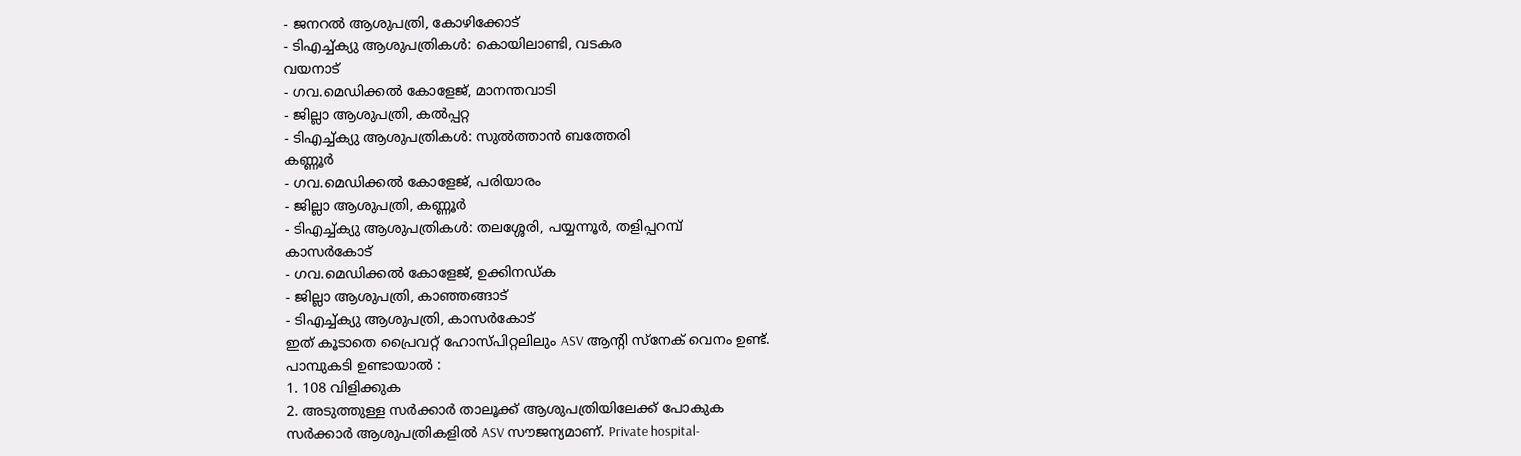- ജനറൽ ആശുപത്രി, കോഴിക്കോട്
- ടിഎച്ച്ക്യു ആശുപത്രികൾ: കൊയിലാണ്ടി, വടകര
വയനാട്
- ഗവ.മെഡിക്കൽ കോളേജ്, മാനന്തവാടി
- ജില്ലാ ആശുപത്രി, കൽപ്പറ്റ
- ടിഎച്ച്ക്യു ആശുപത്രികൾ: സുൽത്താൻ ബത്തേരി
കണ്ണൂർ
- ഗവ.മെഡിക്കൽ കോളേജ്, പരിയാരം
- ജില്ലാ ആശുപത്രി, കണ്ണൂർ
- ടിഎച്ച്ക്യു ആശുപത്രികൾ: തലശ്ശേരി, പയ്യന്നൂർ, തളിപ്പറമ്പ്
കാസർകോട്
- ഗവ.മെഡിക്കൽ കോളേജ്, ഉക്കിനഡ്ക
- ജില്ലാ ആശുപത്രി, കാഞ്ഞങ്ങാട്
- ടിഎച്ച്ക്യു ആശുപത്രി, കാസർകോട്
ഇത് കൂടാതെ പ്രൈവറ്റ് ഹോസ്പിറ്റലിലും ASV ആന്റി സ്നേക് വെനം ഉണ്ട്.
പാമ്പുകടി ഉണ്ടായാൽ :
1. 108 വിളിക്കുക
2. അടുത്തുള്ള സർക്കാർ താലൂക്ക് ആശുപത്രിയിലേക്ക് പോകുക
സർക്കാർ ആശുപത്രികളിൽ ASV സൗജന്യമാണ്. Private hospital-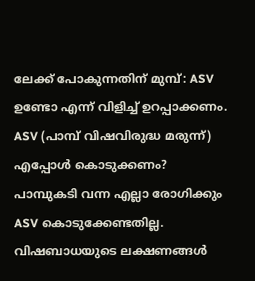ലേക്ക് പോകുന്നതിന് മുമ്പ്: ASV ഉണ്ടോ എന്ന് വിളിച്ച് ഉറപ്പാക്കണം.
ASV (പാമ്പ് വിഷവിരുദ്ധ മരുന്ന്) എപ്പോൾ കൊടുക്കണം?
പാമ്പുകടി വന്ന എല്ലാ രോഗിക്കും ASV കൊടുക്കേണ്ടതില്ല. വിഷബാധയുടെ ലക്ഷണങ്ങൾ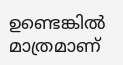ഉണ്ടെങ്കിൽ മാത്രമാണ്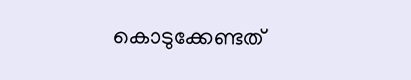കൊടുക്കേണ്ടത്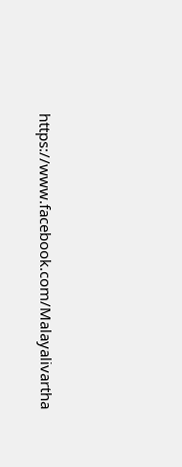https://www.facebook.com/Malayalivartha